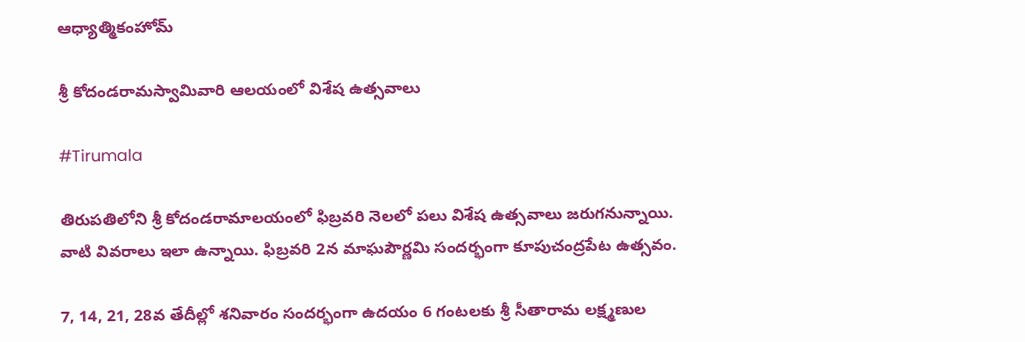ఆధ్యాత్మికంహోమ్

శ్రీ కోదండరామస్వామివారి ఆలయంలో విశేష ఉత్సవాలు

#Tirumala

తిరుపతిలోని శ్రీ కోదండరామాలయంలో ఫిబ్ర‌‌వ‌రి నెలలో పలు విశేష ఉత్సవాలు జరుగనున్నాయి. వాటి వివరాలు ఇలా ఉన్నాయి. ఫిబ్ర‌వ‌రి 2న మాఘపౌర్ణమి సందర్భంగా కూపుచంద్రపేట ఉత్సవం.

7, 14, 21, 28వ తేదీల్లో శనివారం సందర్భంగా ఉదయం 6 గంటలకు శ్రీ సీతారామ లక్ష్మణుల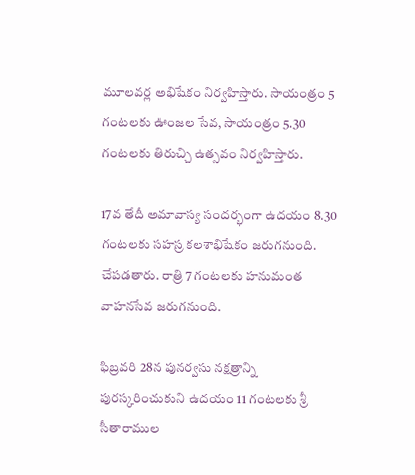మూలవర్ల అభిషేకం నిర్వహిస్తారు. సాయంత్రం 5 గంట‌లకు ఊంజ‌ల సేవ‌, సాయంత్రం 5.30 గంట‌ల‌కు తిరుచ్చి ఉత్స‌వం నిర్వ‌హిస్తారు.

17వ తేదీ అమావాస్య సందర్భంగా ఉదయం 8.30 గంటలకు సహస్ర కలశాభిషేకం జరుగనుంది. చేపడతారు. రాత్రి 7 గంటలకు హనుమంత వాహనసేవ జరుగనుంది.

ఫిబ్ర‌వ‌రి 28న పునర్వసు నక్షత్రాన్ని పురస్కరించుకుని ఉదయం 11 గంటలకు శ్రీ సీతారాముల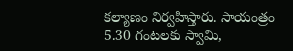కల్యాణం నిర్వహిస్తారు. సాయంత్రం 5.30 గంటలకు స్వామి,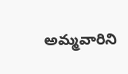అమ్మవారిని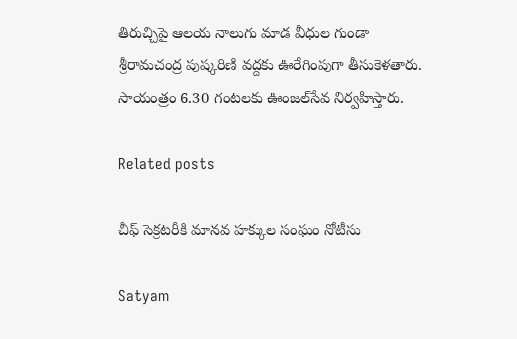తిరుచ్చిపై ఆలయ నాలుగు మాడ వీధుల గుండా శ్రీరామచంద్ర పుష్కరిణి వద్దకు ఊరేగింపుగా తీసుకెళతారు. సాయంత్రం 6.30 గంటలకు ఊంజల్‌సేవ నిర్వహిస్తారు.

Related posts

చీఫ్ సెక్రటరీకి మానవ హక్కుల సంఘం నోటీసు

Satyam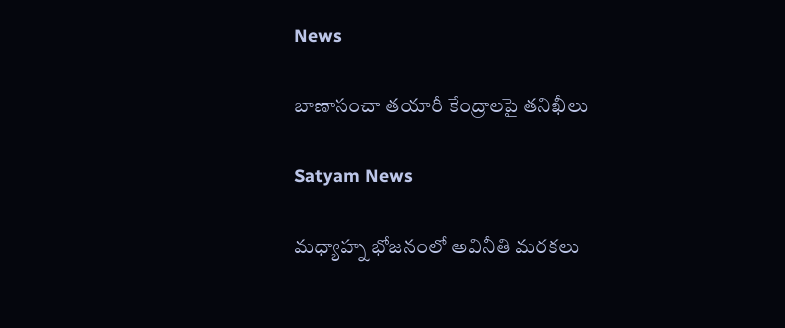News

బాణాసంచా తయారీ కేంద్రాలపై తనిఖీలు

Satyam News

మధ్యాహ్న భోజనంలో అవినీతి మరకలు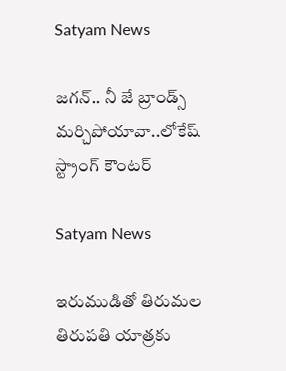Satyam News

జగన్‌.. నీ జే బ్రాండ్స్‌ మర్చిపోయావా..లోకేష్ స్ట్రాంగ్ కౌంటర్‌

Satyam News

ఇరుముడితో తిరుమల తిరుపతి యాత్రకు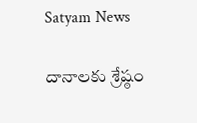Satyam News

దానాలకు శ్రేష్ఠం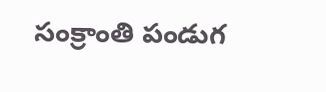సంక్రాంతి పండుగ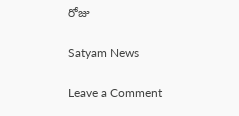రోజు

Satyam News

Leave a Comment